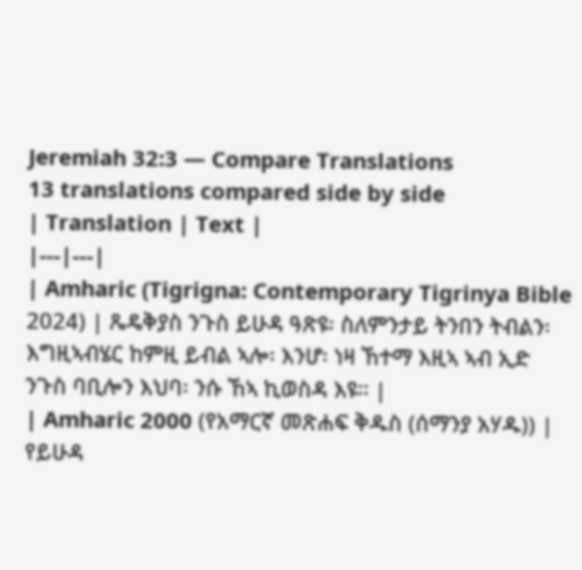Jeremiah 32:3 — Compare Translations
13 translations compared side by side
| Translation | Text |
|---|---|
| Amharic (Tigrigna: Contemporary Tigrinya Bible 2024) | ጼዴቅያስ ንጉስ ይሁዳ ዓጽዩ፡ ስለምንታይ ትንበን ትብልን፡ እግዚኣብሄር ከምዚ ይብል ኣሎ፡ እንሆ፡ ነዛ ኸተማ እዚኣ ኣብ ኢድ ንጉስ ባቢሎን እህባ፡ ንሱ ኸኣ ኪወስዳ እዩ። |
| Amharic 2000 (የአማርኛ መጽሐፍ ቅዱስ (ሰማንያ አሃዱ)) | የይሁዳ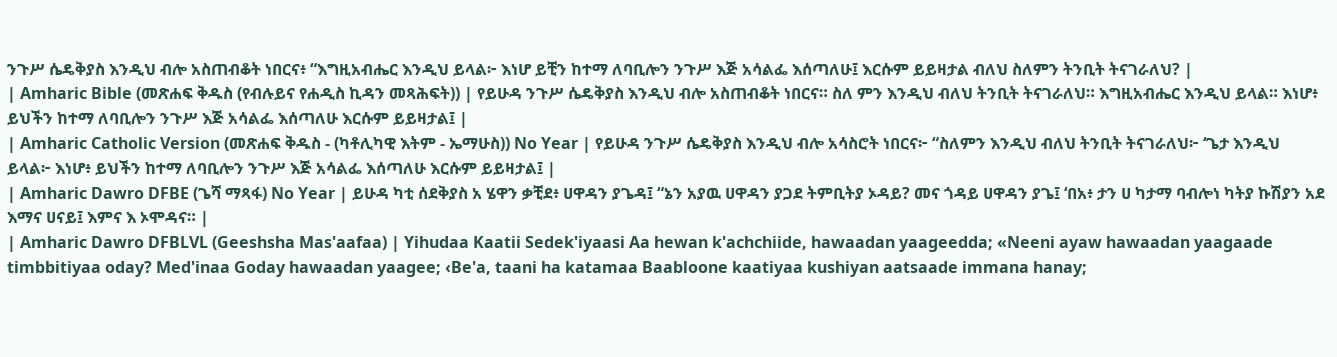ንጉሥ ሴዴቅያስ እንዲህ ብሎ አስጠብቆት ነበርና፥ “እግዚአብሔር እንዲህ ይላል፦ እነሆ ይቺን ከተማ ለባቢሎን ንጉሥ እጅ አሳልፌ እሰጣለሁ፤ እርሱም ይይዛታል ብለህ ስለምን ትንቢት ትናገራለህ? |
| Amharic Bible (መጽሐፍ ቅዱስ (የብሉይና የሐዲስ ኪዳን መጻሕፍት)) | የይሁዳ ንጉሥ ሴዴቅያስ እንዲህ ብሎ አስጠብቆት ነበርና። ስለ ምን እንዲህ ብለህ ትንቢት ትናገራለህ። እግዚአብሔር እንዲህ ይላል። እነሆ፥ ይህችን ከተማ ለባቢሎን ንጉሥ እጅ አሳልፌ እሰጣለሁ እርሱም ይይዛታል፤ |
| Amharic Catholic Version (መጽሐፍ ቅዱስ - (ካቶሊካዊ እትም - ኤማሁስ)) No Year | የይሁዳ ንጉሥ ሴዴቅያስ እንዲህ ብሎ አሳስሮት ነበርና፦ “ስለምን እንዲህ ብለህ ትንቢት ትናገራለህ፦ ‘ጌታ እንዲህ ይላል፦ እነሆ፥ ይህችን ከተማ ለባቢሎን ንጉሥ እጅ አሳልፌ እሰጣለሁ እርሱም ይይዛታል፤ |
| Amharic Dawro DFBE (ጌሻ ማጻፋ) No Year | ይሁዳ ካቲ ሰደቅያስ አ ሄዋን ቃቺደ፥ ሀዋዳን ያጌዳ፤ “ኔን አያዉ ሀዋዳን ያጋደ ትምቢትያ ኦዳይ? መና ጎዳይ ሀዋዳን ያጌ፤ ‘በአ፥ ታን ሀ ካታማ ባብሎነ ካትያ ኩሽያን አደ እማና ሀናይ፤ እምና እ ኦሞዳና። |
| Amharic Dawro DFBLVL (Geeshsha Mas'aafaa) | Yihudaa Kaatii Sedek'iyaasi Aa hewan k'achchiide, hawaadan yaageedda; «Neeni ayaw hawaadan yaagaade timbbitiyaa oday? Med'inaa Goday hawaadan yaagee; ‹Be'a, taani ha katamaa Baabloone kaatiyaa kushiyan aatsaade immana hanay;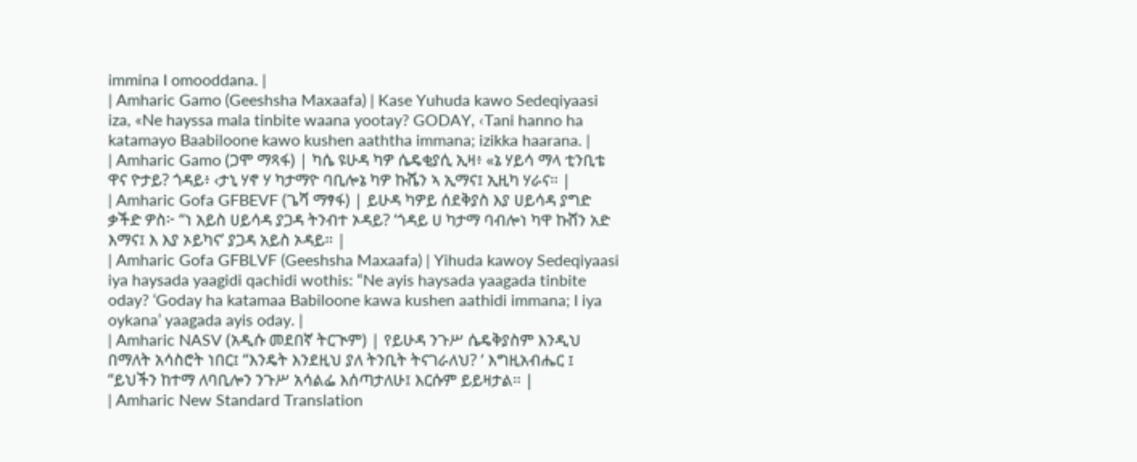immina I omooddana. |
| Amharic Gamo (Geeshsha Maxaafa) | Kase Yuhuda kawo Sedeqiyaasi iza, «Ne hayssa mala tinbite waana yootay? GODAY, ‹Tani hanno ha katamayo Baabiloone kawo kushen aaththa immana; izikka haarana. |
| Amharic Gamo (ጋሞ ማጻፋ) | ካሴ ዩሁዳ ካዎ ሴዴቂያሲ ኢዛ፥ «ኔ ሃይሳ ማላ ቲንቢቴ ዋና ዮታይ? ጎዳይ፥ ‹ታኒ ሃኖ ሃ ካታማዮ ባቢሎኔ ካዎ ኩሼን ኣ ኢማና፤ ኢዚካ ሃራና። |
| Amharic Gofa GFBEVF (ጌሻ ማፃፋ) | ይሁዳ ካዎይ ሰደቅያስ እያ ሀይሳዳ ያግድ ቃችድ ዎስ፦ “ነ አይስ ሀይሳዳ ያጋዳ ትንብተ ኦዳይ? ‘ጎዳይ ሀ ካታማ ባብሎነ ካዋ ኩሸን አድ እማና፤ እ እያ ኦይካና’ ያጋዳ አይስ ኦዳይ። |
| Amharic Gofa GFBLVF (Geeshsha Maxaafa) | Yihuda kawoy Sedeqiyaasi iya haysada yaagidi qachidi wothis: “Ne ayis haysada yaagada tinbite oday? ‘Goday ha katamaa Babiloone kawa kushen aathidi immana; I iya oykana’ yaagada ayis oday. |
| Amharic NASV (አዲሱ መደበኛ ትርጒም) | የይሁዳ ንጉሥ ሴዴቅያስም እንዲህ በማለት አሳስሮት ነበር፤ “እንዴት እንደዚህ ያለ ትንቢት ትናገራለህ? ‘ እግዚአብሔር ፤ “ይህችን ከተማ ለባቢሎን ንጉሥ አሳልፌ እሰጣታለሁ፤ እርሱም ይይዛታል። |
| Amharic New Standard Translation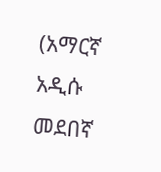(አማርኛ አዲሱ መደበኛ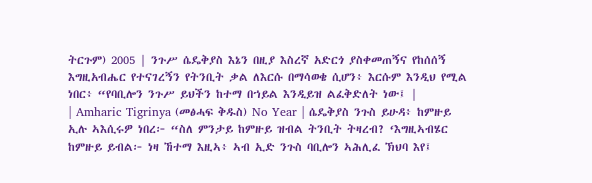ትርጉም) 2005 | ንጉሥ ሴዴቅያስ እኔን በዚያ እስረኛ አድርጎ ያስቀመጠኝና የከሰሰኝ እግዚአብሔር የተናገረኝን የትንቢት ቃል ለእርሱ በማሳወቄ ሲሆን፥ እርሱም እንዲህ የሚል ነበር፥ “የባቢሎን ንጉሥ ይህችን ከተማ በኀይል እንዲይዝ ልፈቅድለት ነው፤ |
| Amharic Tigrinya (መፅሓፍ ቅዱስ) No Year | ሴዴቅያስ ንጉስ ይሁዳ፥ ከምዙይ ኢሉ ኣእሲሩዎ ነበረ፦ “ስለ ምንታይ ከምዙይ ዝብል ትንቢት ትዛረብ? ‘እግዚኣብሄር ከምዙይ ይብል፦ ነዛ ኸተማ እዚኣ፥ ኣብ ኢድ ንጉስ ባቢሎን ኣሕሊፈ ኽህባ እየ፤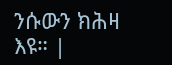ንሱውን ክሕዛ እዩ። |